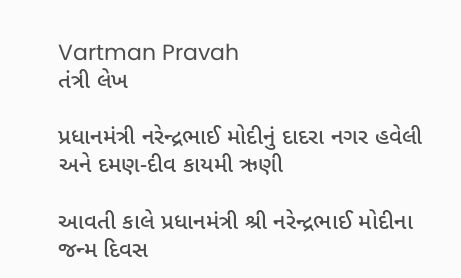Vartman Pravah
તંત્રી લેખ

પ્રધાનમંત્રી નરેન્‍દ્રભાઈ મોદીનું દાદરા નગર હવેલી અને દમણ-દીવ કાયમી ઋણી

આવતી કાલે પ્રધાનમંત્રી શ્રી નરેન્‍દ્રભાઈ મોદીના જન્‍મ દિવસ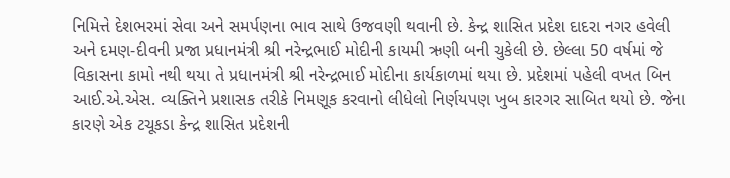નિમિત્તે દેશભરમાં સેવા અને સમર્પણના ભાવ સાથે ઉજવણી થવાની છે. કેન્‍દ્ર શાસિત પ્રદેશ દાદરા નગર હવેલી અને દમણ-દીવની પ્રજા પ્રધાનમંત્રી શ્રી નરેન્‍દ્રભાઈ મોદીની કાયમી ઋણી બની ચુકેલી છે. છેલ્લા 50 વર્ષમાં જે વિકાસના કામો નથી થયા તે પ્રધાનમંત્રી શ્રી નરેન્‍દ્રભાઈ મોદીના કાર્યકાળમાં થયા છે. પ્રદેશમાં પહેલી વખત બિન આઈ.એ.એસ. વ્‍યક્‍તિને પ્રશાસક તરીકે નિમણૂક કરવાનો લીધેલો નિર્ણયપણ ખુબ કારગર સાબિત થયો છે. જેના કારણે એક ટચૂકડા કેન્‍દ્ર શાસિત પ્રદેશની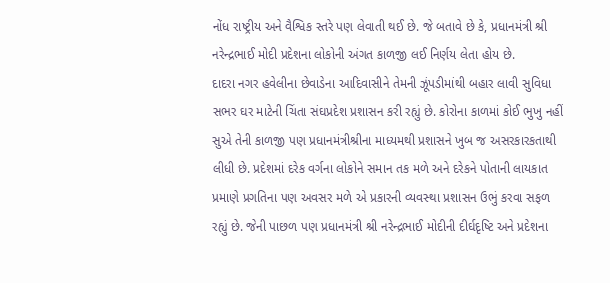નોંધ રાષ્‍ટ્રીય અને વૈશ્વિક સ્‍તરે પણ લેવાતી થઈ છે. જે બતાવે છે કે, પ્રધાનમંત્રી શ્રી નરેન્‍દ્રભાઈ મોદી પ્રદેશના લોકોની અંગત કાળજી લઈ નિર્ણય લેતા હોય છે.
દાદરા નગર હવેલીના છેવાડેના આદિવાસીને તેમની ઝૂંપડીમાંથી બહાર લાવી સુવિધા સભર ઘર માટેની ચિંતા સંઘપ્રદેશ પ્રશાસન કરી રહ્યું છે. કોરોના કાળમાં કોઈ ભુખુ નહીં સુએ તેની કાળજી પણ પ્રધાનમંત્રીશ્રીના માધ્‍યમથી પ્રશાસને ખુબ જ અસરકારકતાથી લીધી છે. પ્રદેશમાં દરેક વર્ગના લોકોને સમાન તક મળે અને દરેકને પોતાની લાયકાત પ્રમાણે પ્રગતિના પણ અવસર મળે એ પ્રકારની વ્‍યવસ્‍થા પ્રશાસન ઉભું કરવા સફળ રહ્યું છે. જેની પાછળ પણ પ્રધાનમંત્રી શ્રી નરેન્‍દ્રભાઈ મોદીની દીર્ઘદૃષ્‍ટિ અને પ્રદેશના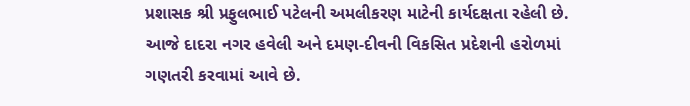પ્રશાસક શ્રી પ્રફુલભાઈ પટેલની અમલીકરણ માટેની કાર્યદક્ષતા રહેલી છે. આજે દાદરા નગર હવેલી અને દમણ-દીવની વિકસિત પ્રદેશની હરોળમાં ગણતરી કરવામાં આવે છે.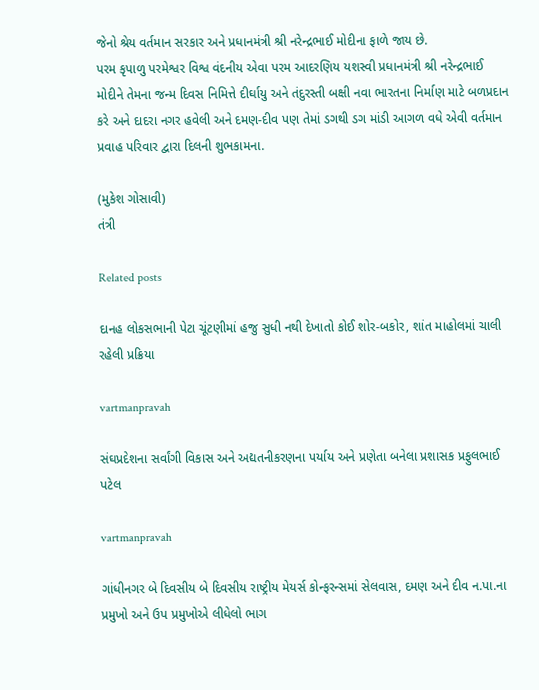જેનો શ્રેય વર્તમાન સરકાર અને પ્રધાનમંત્રી શ્રી નરેન્‍દ્રભાઈ મોદીના ફાળે જાય છે.
પરમ કૃપાળુ પરમેશ્વર વિશ્વ વંદનીય એવા પરમ આદરણિય યશસ્‍વી પ્રધાનમંત્રી શ્રી નરેન્‍દ્રભાઈ મોદીને તેમના જન્‍મ દિવસ નિમિત્તે દીર્ઘાયુ અને તંદુરસ્‍તી બક્ષી નવા ભારતના નિર્માણ માટે બળપ્રદાન કરે અને દાદરા નગર હવેલી અને દમણ-દીવ પણ તેમાં ડગથી ડગ માંડી આગળ વધે એવી વર્તમાન પ્રવાહ પરિવાર દ્વારા દિલની શુભકામના.

(મુકેશ ગોસાવી)
તંત્રી

Related posts

દાનહ લોકસભાની પેટા ચૂંટણીમાં હજુ સુધી નથી દેખાતો કોઈ શોર-બકોર, શાંત માહોલમાં ચાલી રહેલી પ્રક્રિયા

vartmanpravah

સંઘપ્રદેશના સર્વાંગી વિકાસ અને અદ્યતનીકરણના પર્યાય અને પ્રણેતા બનેલા પ્રશાસક પ્રફુલભાઈ પટેલ

vartmanpravah

ગાંધીનગર બે દિવસીય બે દિવસીય રાષ્‍ટ્રીય મેયર્સ કોન્‍ફરન્‍સમાં સેલવાસ, દમણ અને દીવ ન.પા.ના પ્રમુખો અને ઉપ પ્રમુખોએ લીધેલો ભાગ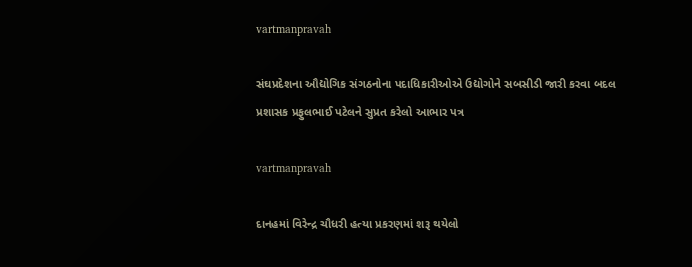vartmanpravah

સંઘપ્રદેશના ઔદ્યોગિક સંગઠનોના પદાધિકારીઓએ ઉદ્યોગોને સબસીડી જારી કરવા બદલ પ્રશાસક પ્રફુલભાઈ પટેલને સુપ્રત કરેલો આભાર પત્ર

vartmanpravah

દાનહમાં વિરેન્‍દ્ર ચૌધરી હત્‍યા પ્રકરણમાં શરૂ થયેલો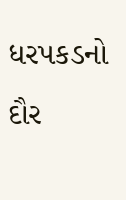ધરપકડનો દૌર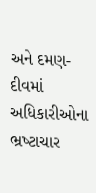અને દમણ-દીવમાં અધિકારીઓના ભ્રષ્‍ટાચાર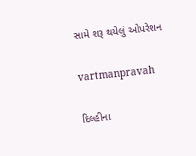સામે શરૂ થયેલું ઓપરેશન

vartmanpravah

દિલ્‍હીના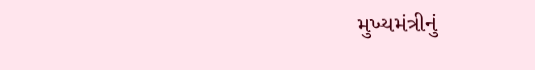મુખ્‍યમંત્રીનું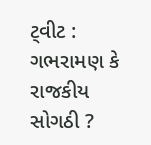ટ્‍વીટ : ગભરામણ કે રાજકીય  સોગઠી ?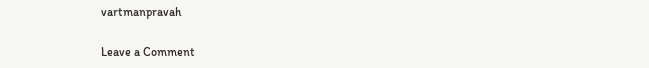vartmanpravah

Leave a Comment